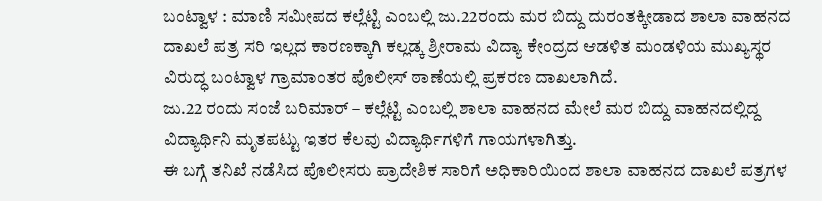ಬಂಟ್ವಾಳ : ಮಾಣಿ ಸಮೀಪದ ಕಲ್ಲೆಟ್ಟಿ ಎಂಬಲ್ಲಿ ಜು.22ರಂದು ಮರ ಬಿದ್ದು ದುರಂತಕ್ಕೀಡಾದ ಶಾಲಾ ವಾಹನದ ದಾಖಲೆ ಪತ್ರ ಸರಿ ಇಲ್ಲದ ಕಾರಣಕ್ಕಾಗಿ ಕಲ್ಲಡ್ಕ ಶ್ರೀರಾಮ ವಿದ್ಯಾ ಕೇಂದ್ರದ ಆಡಳಿತ ಮಂಡಳಿಯ ಮುಖ್ಯಸ್ಥರ ವಿರುದ್ಧ ಬಂಟ್ವಾಳ ಗ್ರಾಮಾಂತರ ಪೊಲೀಸ್ ಠಾಣೆಯಲ್ಲಿ ಪ್ರಕರಣ ದಾಖಲಾಗಿದೆ.
ಜು.22 ರಂದು ಸಂಜೆ ಬರಿಮಾರ್ – ಕಲ್ಲೆಟ್ಟಿ ಎಂಬಲ್ಲಿ ಶಾಲಾ ವಾಹನದ ಮೇಲೆ ಮರ ಬಿದ್ದು ವಾಹನದಲ್ಲಿದ್ದ ವಿದ್ಯಾರ್ಥಿನಿ ಮೃತಪಟ್ಟು ಇತರ ಕೆಲವು ವಿದ್ಯಾರ್ಥಿಗಳಿಗೆ ಗಾಯಗಳಾಗಿತ್ತು.
ಈ ಬಗ್ಗೆ ತನಿಖೆ ನಡೆಸಿದ ಪೊಲೀಸರು ಪ್ರಾದೇಶಿಕ ಸಾರಿಗೆ ಅಧಿಕಾರಿಯಿಂದ ಶಾಲಾ ವಾಹನದ ದಾಖಲೆ ಪತ್ರಗಳ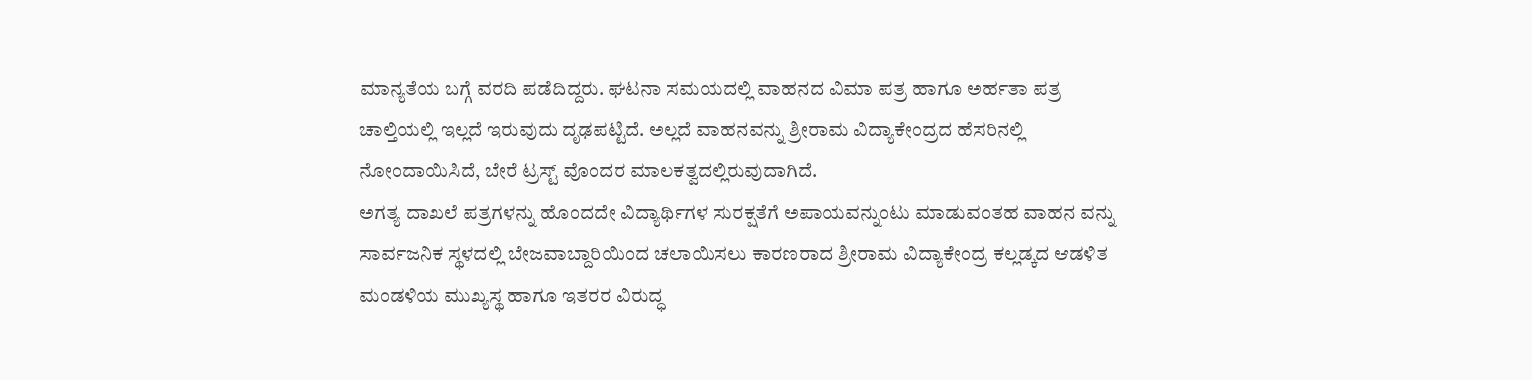ಮಾನ್ಯತೆಯ ಬಗ್ಗೆ ವರದಿ ಪಡೆದಿದ್ದರು. ಘಟನಾ ಸಮಯದಲ್ಲಿ ವಾಹನದ ವಿಮಾ ಪತ್ರ ಹಾಗೂ ಅರ್ಹತಾ ಪತ್ರ ಚಾಲ್ತಿಯಲ್ಲಿ ಇಲ್ಲದೆ ಇರುವುದು ದೃಢಪಟ್ಟಿದೆ. ಅಲ್ಲದೆ ವಾಹನವನ್ನು ಶ್ರೀರಾಮ ವಿದ್ಯಾಕೇಂದ್ರದ ಹೆಸರಿನಲ್ಲಿ ನೋಂದಾಯಿಸಿದೆ, ಬೇರೆ ಟ್ರಸ್ಟ್ ವೊಂದರ ಮಾಲಕತ್ವದಲ್ಲಿರುವುದಾಗಿದೆ.
ಅಗತ್ಯ ದಾಖಲೆ ಪತ್ರಗಳನ್ನು ಹೊಂದದೇ ವಿದ್ಯಾರ್ಥಿಗಳ ಸುರಕ್ಷತೆಗೆ ಅಪಾಯವನ್ನುಂಟು ಮಾಡುವಂತಹ ವಾಹನ ವನ್ನು ಸಾರ್ವಜನಿಕ ಸ್ಥಳದಲ್ಲಿ ಬೇಜವಾಬ್ದಾರಿಯಿಂದ ಚಲಾಯಿಸಲು ಕಾರಣರಾದ ಶ್ರೀರಾಮ ವಿದ್ಯಾಕೇಂದ್ರ ಕಲ್ಲಡ್ಕದ ಆಡಳಿತ ಮಂಡಳಿಯ ಮುಖ್ಯಸ್ಥ ಹಾಗೂ ಇತರರ ವಿರುದ್ಧ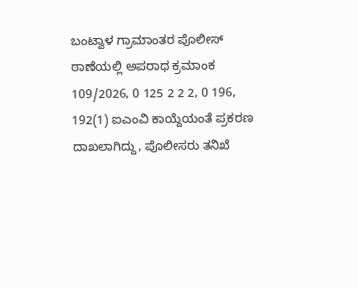ಬಂಟ್ವಾಳ ಗ್ರಾಮಾಂತರ ಪೊಲೀಸ್ ಠಾಣೆಯಲ್ಲಿ ಅಪರಾಧ ಕ್ರಮಾಂಕ 109/2026, 0 125 2 2 2, 0 196, 192(1) ಐಎಂವಿ ಕಾಯ್ದೆಯಂತೆ ಪ್ರಕರಣ ದಾಖಲಾಗಿದ್ದು, ಪೊಲೀಸರು ತನಿಖೆ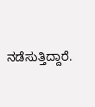ನಡೆಸುತ್ತಿದ್ದಾರೆ.